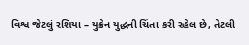વિશ્વ જેટલું રશિયા – યુક્રેન યુદ્ધની ચિંતા કરી રહેલ છે, તેટલી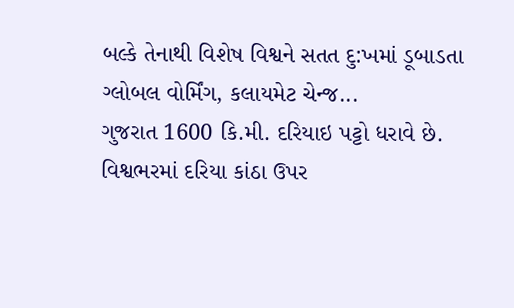બલ્કે તેનાથી વિશેષ વિશ્વને સતત દુ:ખમાં ડૂબાડતા ગ્લોબલ વોર્મિંગ, કલાયમેટ ચેન્જ...
ગુજરાત 1600 કિ.મી. દરિયાઇ પટ્ટો ધરાવે છે. વિશ્વભરમાં દરિયા કાંઠા ઉપર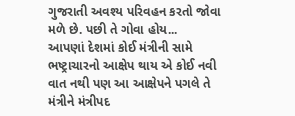ગુજરાતી અવશ્ય પરિવહન કરતો જોવા મળે છે. પછી તે ગોવા હોય...
આપણાં દેશમાં કોઈ મંત્રીની સામે ભષ્ટ્રાચારનો આક્ષેપ થાય એ કોઈ નવી વાત નથી પણ આ આક્ષેપને પગલે તે મંત્રીને મંત્રીપદ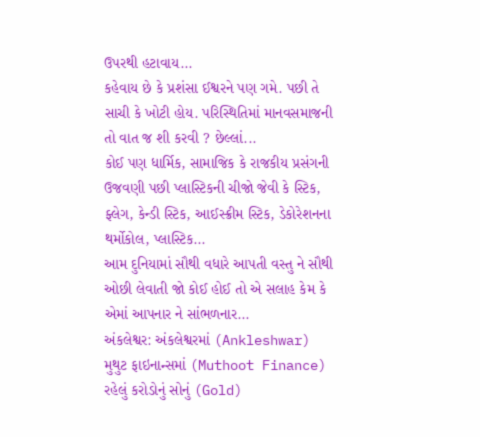ઉપરથી હટાવાય...
કહેવાય છે કે પ્રશંસા ઈશ્વરને પણ ગમે. પછી તે સાચી કે ખોટી હોય. પરિસ્થિતિમાં માનવસમાજની તો વાત જ શી કરવી ? છેલ્લાં...
કોઈ પણ ધાર્મિક, સામાજિક કે રાજકીય પ્રસંગની ઉજવણી પછી પ્લાસ્ટિકની ચીજો જેવી કે સ્ટિક, ફ્લેગ, કેન્ડી સ્ટિક, આઈસ્ક્રીમ સ્ટિક, ડેકોરેશનના થર્મોકોલ, પ્લાસ્ટિક...
આમ દુનિયામાં સૌથી વધારે આપતી વસ્તુ ને સૌથી ઓછી લેવાતી જો કોઈ હોઈ તો એ સલાહ કેમ કે એમાં આપનાર ને સાંભળનાર...
અંકલેશ્વર: અંકલેશ્વરમાં (Ankleshwar) મુથુટ ફાઇનાન્સમાં (Muthoot Finance) રહેલું કરોડોનું સોનું (Gold)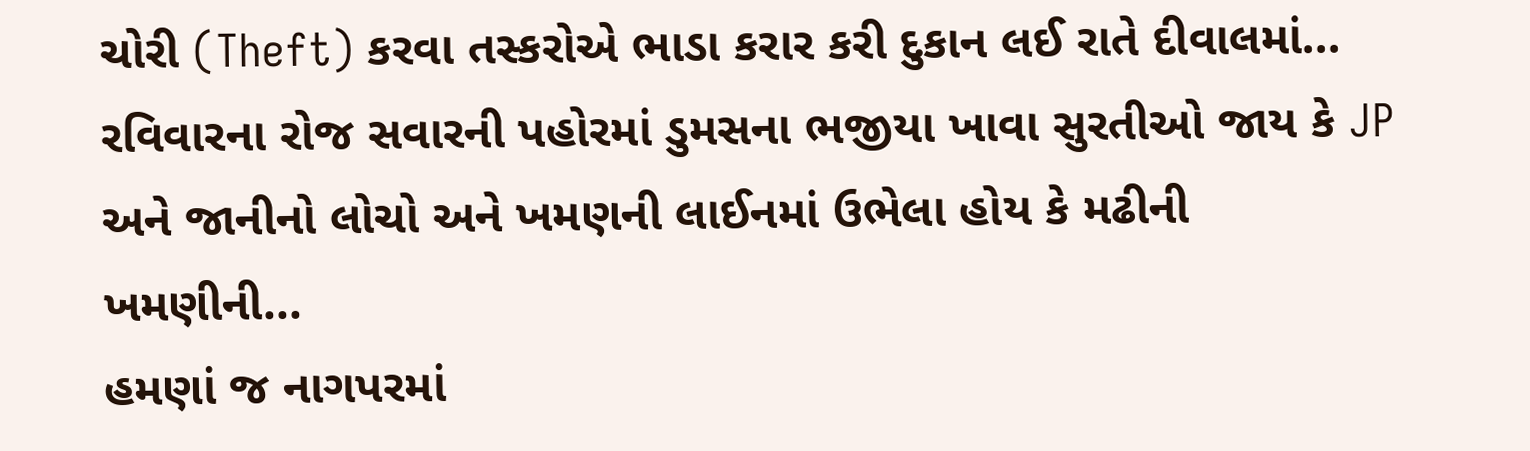ચોરી (Theft) કરવા તસ્કરોએ ભાડા કરાર કરી દુકાન લઈ રાતે દીવાલમાં...
રવિવારના રોજ સવારની પહોરમાં ડુમસના ભજીયા ખાવા સુરતીઓ જાય કે JP અને જાનીનો લોચો અને ખમણની લાઈનમાં ઉભેલા હોય કે મઢીની ખમણીની...
હમણાં જ નાગપરમાં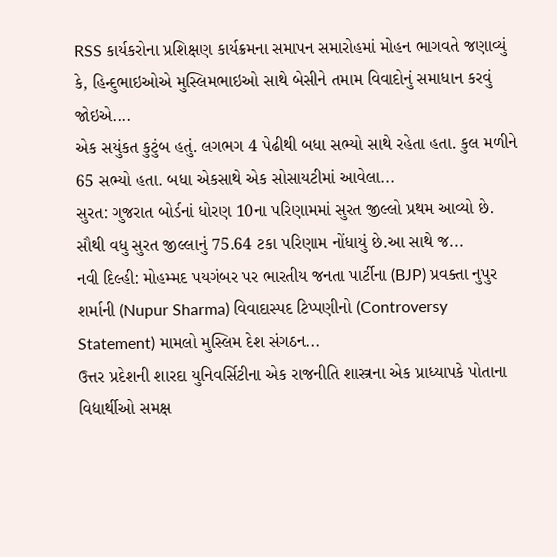RSS કાર્યકરોના પ્રશિક્ષણ કાર્યક્રમના સમાપન સમારોહમાં મોહન ભાગવતે જણાવ્યું કે, હિન્દુભાઇઓએ મુસ્લિમભાઇઓ સાથે બેસીને તમામ વિવાદોનું સમાધાન કરવું જોઇએ....
એક સયુંકત કુટુંબ હતું. લગભગ 4 પેઢીથી બધા સભ્યો સાથે રહેતા હતા. કુલ મળીને 65 સભ્યો હતા. બધા એકસાથે એક સોસાયટીમાં આવેલા...
સુરત: ગુજરાત બોર્ડનાં ધોરણ 10ના પરિણામમાં સુરત જીલ્લો પ્રથમ આવ્યો છે. સૌથી વધુ સુરત જીલ્લાનું 75.64 ટકા પરિણામ નોંધાયું છે.આ સાથે જ...
નવી દિલ્હી: મોહમ્મદ પયગંબર પર ભારતીય જનતા પાર્ટીના (BJP) પ્રવક્તા નુપુર શર્માની (Nupur Sharma) વિવાદાસ્પદ ટિપ્પણીનો (Controversy Statement) મામલો મુસ્લિમ દેશ સંગઠન...
ઉત્તર પ્રદેશની શારદા યુનિવર્સિટીના એક રાજનીતિ શાસ્ત્રના એક પ્રાધ્યાપકે પોતાના વિદ્યાર્થીઓ સમક્ષ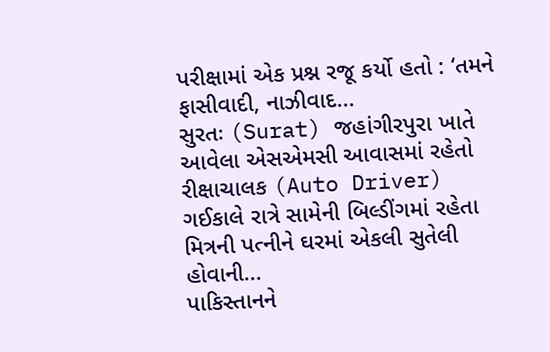પરીક્ષામાં એક પ્રશ્ન રજૂ કર્યો હતો : ‘તમને ફાસીવાદી, નાઝીવાદ...
સુરતઃ (Surat) જહાંગીરપુરા ખાતે આવેલા એસએમસી આવાસમાં રહેતો રીક્ષાચાલક (Auto Driver) ગઈકાલે રાત્રે સામેની બિલ્ડીંગમાં રહેતા મિત્રની પત્નીને ઘરમાં એકલી સુતેલી હોવાની...
પાકિસ્તાનને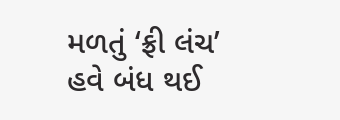મળતું ‘ફ્રી લંચ’ હવે બંધ થઈ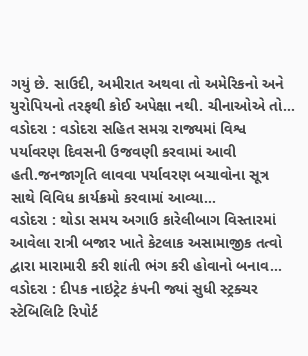ગયું છે. સાઉદી, અમીરાત અથવા તો અમેરિકનો અને યુરોપિયનો તરફથી કોઈ અપેક્ષા નથી. ચીનાઓએ તો...
વડોદરા : વડોદરા સહિત સમગ્ર રાજ્યમાં વિશ્વ પર્યાવરણ દિવસની ઉજવણી કરવામાં આવી હતી.જનજાગૃતિ લાવવા પર્યાવરણ બચાવોના સૂત્ર સાથે વિવિધ કાર્યક્રમો કરવામાં આવ્યા...
વડોદરા : થોડા સમય અગાઉ કારેલીબાગ વિસ્તારમાં આવેલા રાત્રી બજાર ખાતે કેટલાક અસામાજીક તત્વો દ્વારા મારામારી કરી શાંતી ભંગ કરી હોવાનો બનાવ...
વડોદરા : દીપક નાઇટ્રેટ કંપની જ્યાં સુધી સ્ટ્રક્ચર સ્ટેબિલિટિ રિપોર્ટ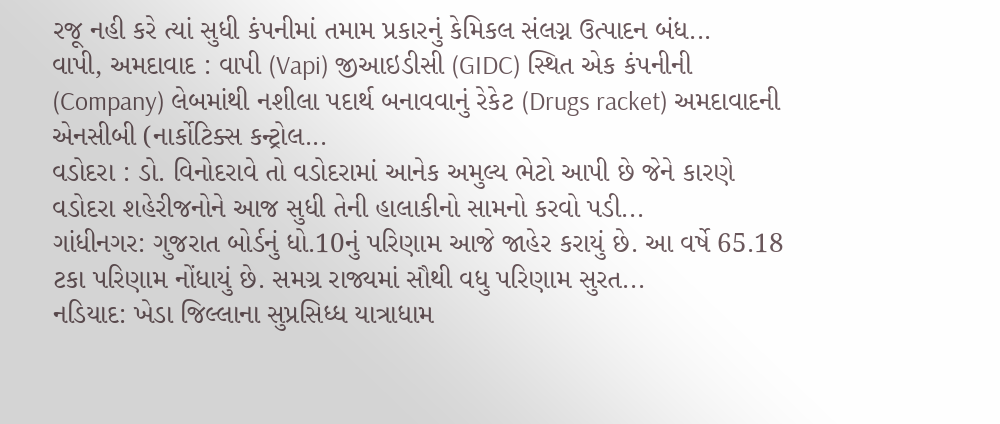રજૂ નહી કરે ત્યાં સુધી કંપનીમાં તમામ પ્રકારનું કેમિકલ સંલગ્ન ઉત્પાદન બંધ...
વાપી, અમદાવાદ : વાપી (Vapi) જીઆઇડીસી (GIDC) સ્થિત એક કંપનીની (Company) લેબમાંથી નશીલા પદાર્થ બનાવવાનું રેકેટ (Drugs racket) અમદાવાદની એનસીબી (નાર્કોટિક્સ કન્ટ્રોલ...
વડોદરા : ડો. વિનોદરાવે તો વડોદરામાં આનેક અમુલ્ય ભેટો આપી છે જેને કારણે વડોદરા શહેરીજનોને આજ સુધી તેની હાલાકીનો સામનો કરવો પડી...
ગાંધીનગર: ગુજરાત બોર્ડનું ધો.10નું પરિણામ આજે જાહેર કરાયું છે. આ વર્ષે 65.18 ટકા પરિણામ નોંધાયું છે. સમગ્ર રાજ્યમાં સૌથી વધુ પરિણામ સુરત...
નડિયાદ: ખેડા જિલ્લાના સુપ્રસિધ્ધ યાત્રાધામ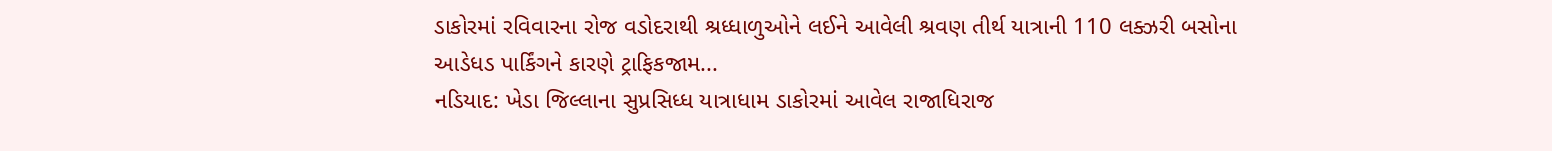ડાકોરમાં રવિવારના રોજ વડોદરાથી શ્રધ્ધાળુઓને લઈને આવેલી શ્રવણ તીર્થ યાત્રાની 110 લક્ઝરી બસોના આડેધડ પાર્કિંગને કારણે ટ્રાફિકજામ...
નડિયાદ: ખેડા જિલ્લાના સુપ્રસિધ્ધ યાત્રાધામ ડાકોરમાં આવેલ રાજાધિરાજ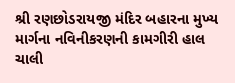શ્રી રણછોડરાયજી મંદિર બહારના મુખ્ય માર્ગના નવિનીકરણની કામગીરી હાલ ચાલી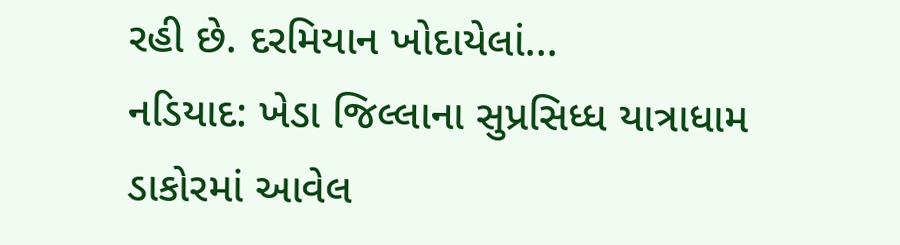રહી છે. દરમિયાન ખોદાયેલાં...
નડિયાદ: ખેડા જિલ્લાના સુપ્રસિધ્ધ યાત્રાધામ ડાકોરમાં આવેલ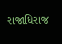રાજાધિરાજ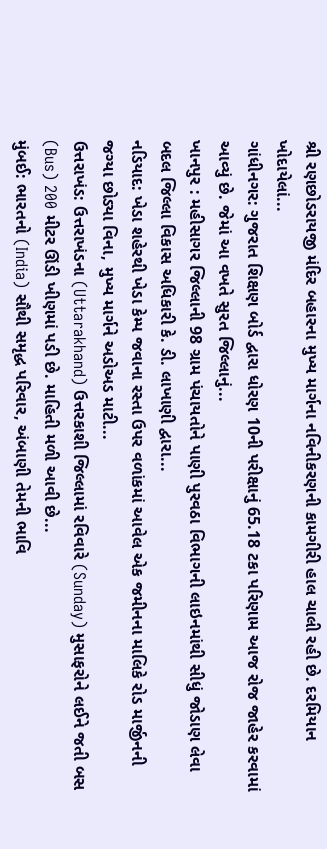શ્રી રણછોડરાયજી મંદિર બહારના મુખ્ય માર્ગના નવિનીકરણની કામગીરી હાલ ચાલી રહી છે. દરમિયાન ખોદાયેલાં...
ગાંધીનગર: ગુજરાત શિક્ષણ બોર્ડ દ્વારા ધોરણ 10ની પરીક્ષાનું 65.18 ટકા પરિણામ આજ રોજ જાહેર કરવામાં આવ્યું છે. જેમાં આ વખતે સુરત જિલ્લાનું...
ખાનપુર : મહીસાગર જિલ્લાની 98 ગ્રામ પંચાયતોને પાણી પુરવઠા વિભાગની લાઇનમાંથી સીધું જોડાણ લેવા બદલ જિલ્લા વિકાસ અધિકારી કે. ડી. લાખાણી દ્વારા...
નડિયાદ: ખેડા શહેરથી ખેડા કેમ્પ જવાના રસ્તા ઉપર વળાંકમાં આવેલ એક જમીનના માલિકે રોડ માર્જીનની જગ્યા છોડ્યા વિના, મુખ્ય માર્ગને અડોઅડ માટી...
ઉત્તરાખંડ: ઉત્તરાખંડના (Uttarakhand) ઉત્તરકાશી જિલ્લામાં રવિવારે (Sunday) મુસાફરોને લઈને જતી બસ (Bus) 200 મીટર ઊંડી ખીણમાં પડી છે. માહિતી મળી આવી છે...
મુંબઈ: ભારતનો (India) સૌથી સમૃદ્ધ પરિવાર, અંબાણી તેમની ભાવિ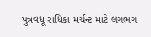પુત્રવધૂ રાધિકા મર્ચન્ટ માટે લગભગ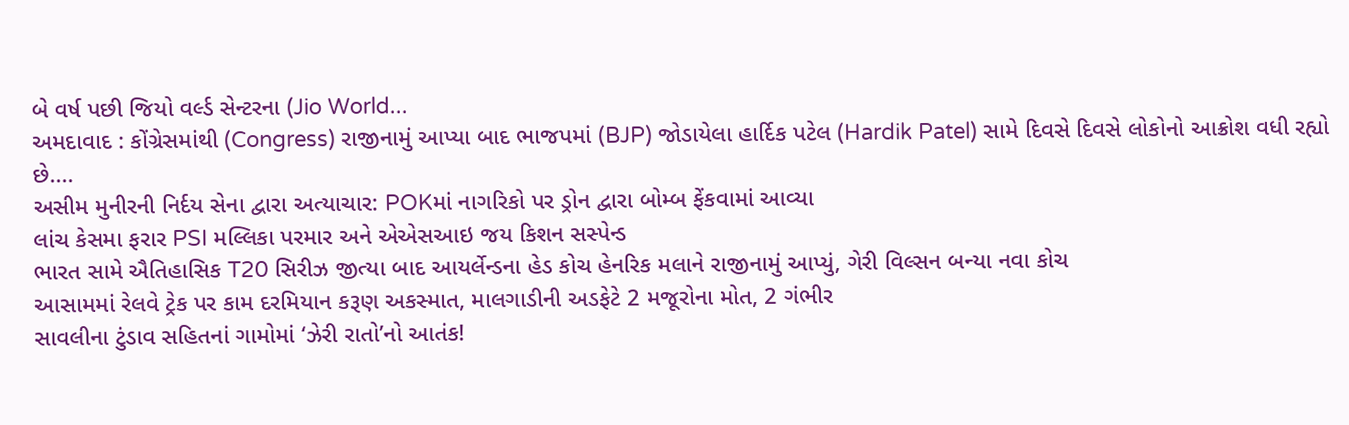બે વર્ષ પછી જિયો વર્લ્ડ સેન્ટરના (Jio World...
અમદાવાદ : કોંગ્રેસમાંથી (Congress) રાજીનામું આપ્યા બાદ ભાજપમાં (BJP) જોડાયેલા હાર્દિક પટેલ (Hardik Patel) સામે દિવસે દિવસે લોકોનો આક્રોશ વધી રહ્યો છે....
અસીમ મુનીરની નિર્દય સેના દ્વારા અત્યાચાર: POKમાં નાગરિકો પર ડ્રોન દ્વારા બોમ્બ ફેંકવામાં આવ્યા
લાંચ કેસમા ફરાર PSI મલ્લિકા પરમાર અને એએસઆઇ જય કિશન સસ્પેન્ડ
ભારત સામે ઐતિહાસિક T20 સિરીઝ જીત્યા બાદ આયર્લેન્ડના હેડ કોચ હેનરિક મલાને રાજીનામું આપ્યું, ગેરી વિલ્સન બન્યા નવા કોચ
આસામમાં રેલવે ટ્રેક પર કામ દરમિયાન કરૂણ અકસ્માત, માલગાડીની અડફેટે 2 મજૂરોના મોત, 2 ગંભીર
સાવલીના ટુંડાવ સહિતનાં ગામોમાં ‘ઝેરી રાતો’નો આતંક!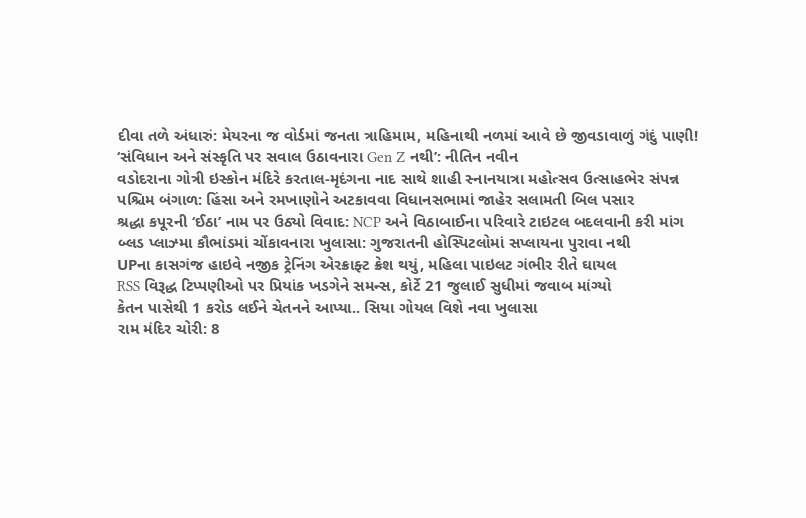દીવા તળે અંધારું: મેયરના જ વોર્ડમાં જનતા ત્રાહિમામ, મહિનાથી નળમાં આવે છે જીવડાવાળું ગંદું પાણી!
‘સંવિધાન અને સંસ્કૃતિ પર સવાલ ઉઠાવનારા Gen Z નથી’: નીતિન નવીન
વડોદરાના ગોત્રી ઇસ્કોન મંદિરે કરતાલ-મૃદંગના નાદ સાથે શાહી સ્નાનયાત્રા મહોત્સવ ઉત્સાહભેર સંપન્ન
પશ્ચિમ બંગાળ: હિંસા અને રમખાણોને અટકાવવા વિધાનસભામાં જાહેર સલામતી બિલ પસાર
શ્રદ્ધા કપૂરની ‘ઈઠા’ નામ પર ઉઠ્યો વિવાદ: NCP અને વિઠાબાઈના પરિવારે ટાઇટલ બદલવાની કરી માંગ
બ્લડ પ્લાઝ્મા કૌભાંડમાં ચોંકાવનારા ખુલાસા: ગુજરાતની હોસ્પિટલોમાં સપ્લાયના પુરાવા નથી
UPના કાસગંજ હાઇવે નજીક ટ્રેનિંગ એરક્રાફ્ટ ક્રેશ થયું, મહિલા પાઇલટ ગંભીર રીતે ઘાયલ
RSS વિરૂદ્ધ ટિપ્પણીઓ પર પ્રિયાંક ખડગેને સમન્સ, કોર્ટે 21 જુલાઈ સુધીમાં જવાબ માંગ્યો
કેતન પાસેથી 1 કરોડ લઈને ચેતનને આપ્યા.. સિયા ગોયલ વિશે નવા ખુલાસા
રામ મંદિર ચોરી: 8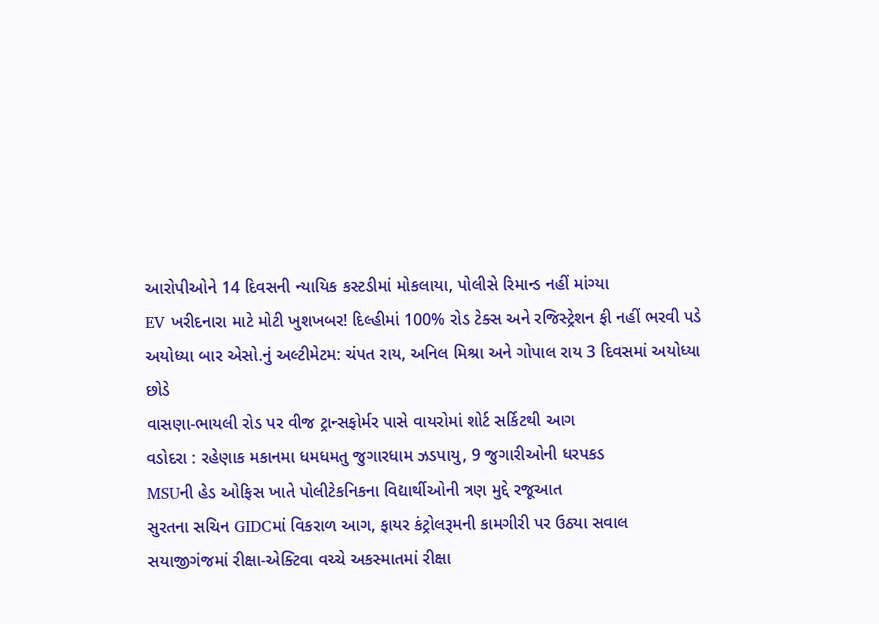આરોપીઓને 14 દિવસની ન્યાયિક કસ્ટડીમાં મોકલાયા, પોલીસે રિમાન્ડ નહીં માંગ્યા
EV ખરીદનારા માટે મોટી ખુશખબર! દિલ્હીમાં 100% રોડ ટેક્સ અને રજિસ્ટ્રેશન ફી નહીં ભરવી પડે
અયોધ્યા બાર એસો.નું અલ્ટીમેટમ: ચંપત રાય, અનિલ મિશ્રા અને ગોપાલ રાય 3 દિવસમાં અયોધ્યા છોડે
વાસણા-ભાયલી રોડ પર વીજ ટ્રાન્સફોર્મર પાસે વાયરોમાં શોર્ટ સર્કિટથી આગ
વડોદરા : રહેણાક મકાનમા ધમધમતુ જુગારધામ ઝડપાયુ, 9 જુગારીઓની ધરપકડ
MSUની હેડ ઓફિસ ખાતે પોલીટેકનિકના વિદ્યાર્થીઓની ત્રણ મુદ્દે રજૂઆત
સુરતના સચિન GIDCમાં વિકરાળ આગ, ફાયર કંટ્રોલરૂમની કામગીરી પર ઉઠ્યા સવાલ
સયાજીગંજમાં રીક્ષા-એક્ટિવા વચ્ચે અકસ્માતમાં રીક્ષા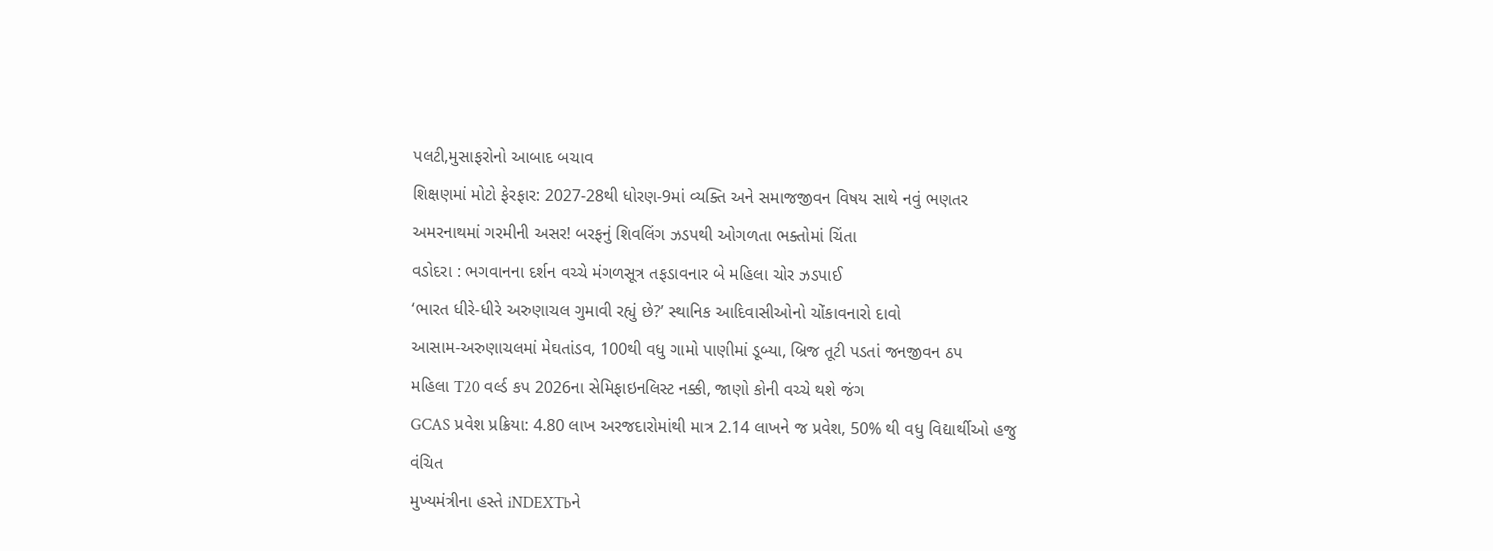પલટી,મુસાફરોનો આબાદ બચાવ
શિક્ષણમાં મોટો ફેરફાર: 2027-28થી ધોરણ-9માં વ્યક્તિ અને સમાજજીવન વિષય સાથે નવું ભણતર
અમરનાથમાં ગરમીની અસર! બરફનું શિવલિંગ ઝડપથી ઓગળતા ભક્તોમાં ચિંતા
વડોદરા : ભગવાનના દર્શન વચ્ચે મંગળસૂત્ર તફડાવનાર બે મહિલા ચોર ઝડપાઈ
‘ભારત ધીરે-ધીરે અરુણાચલ ગુમાવી રહ્યું છે?’ સ્થાનિક આદિવાસીઓનો ચોંકાવનારો દાવો
આસામ-અરુણાચલમાં મેઘતાંડવ, 100થી વધુ ગામો પાણીમાં ડૂબ્યા, બ્રિજ તૂટી પડતાં જનજીવન ઠપ
મહિલા T20 વર્લ્ડ કપ 2026ના સેમિફાઇનલિસ્ટ નક્કી, જાણો કોની વચ્ચે થશે જંગ
GCAS પ્રવેશ પ્રક્રિયા: 4.80 લાખ અરજદારોમાંથી માત્ર 2.14 લાખને જ પ્રવેશ, 50% થી વધુ વિદ્યાર્થીઓ હજુ વંચિત
મુખ્યમંત્રીના હસ્તે iNDEXTbને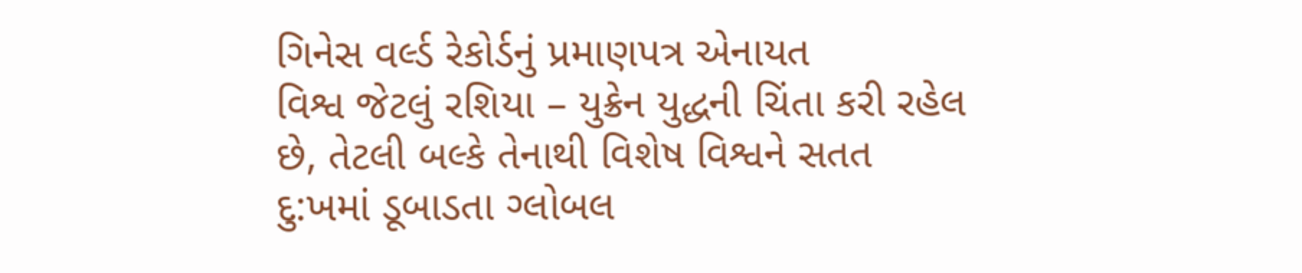ગિનેસ વર્લ્ડ રેકોર્ડનું પ્રમાણપત્ર એનાયત
વિશ્વ જેટલું રશિયા – યુક્રેન યુદ્ધની ચિંતા કરી રહેલ છે, તેટલી બલ્કે તેનાથી વિશેષ વિશ્વને સતત દુ:ખમાં ડૂબાડતા ગ્લોબલ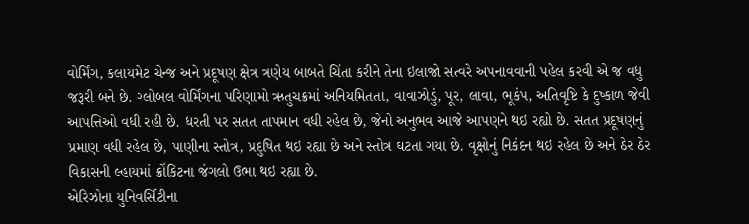વોર્મિંગ, કલાયમેટ ચેન્જ અને પ્રદૂષણ ક્ષેત્ર ત્રણેય બાબતે ચિંતા કરીને તેના ઇલાજો સત્વરે અપનાવવાની પહેલ કરવી એ જ વધુ જરૂરી બને છે. ગ્લોબલ વોર્મિંગના પરિણામો ઋતુચક્રમાં અનિયમિતતા, વાવાઝોડું, પૂર, લાવા, ભૂકંપ, અતિવૃષ્ટિ કે દુષ્કાળ જેવી આપત્તિઓ વધી રહી છે. ધરતી પર સતત તાપમાન વધી રહેલ છે, જેનો અનુભવ આજે આપણને થઇ રહ્યો છે. સતત પ્રદૂષણનું પ્રમાણ વધી રહેલ છે, પાણીના સ્તોત્ર, પ્રદુષિત થઇ રહ્યા છે અને સ્તોત્ર ઘટતા ગયા છે. વૃક્ષોનું નિકંદન થઇ રહેલ છે અને ઠેર ઠેર વિકાસની લ્હાયમાં ક્રોંકિટના જંગલો ઉભા થઇ રહ્યા છે.
એરિઝોના યુનિવર્સિટીના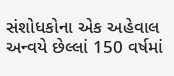સંશોધકોના એક અહેવાલ અન્વયે છેલ્લાં 150 વર્ષમાં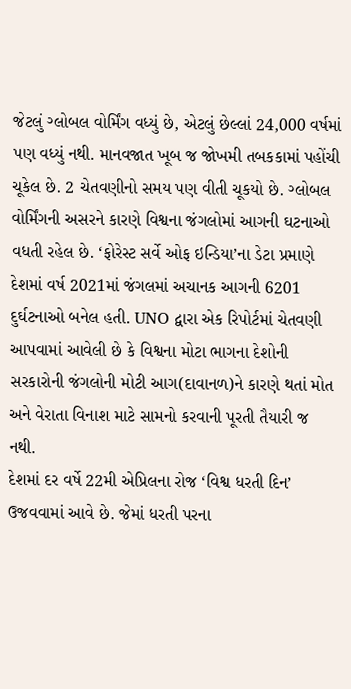જેટલું ગ્લોબલ વોર્મિંગ વધ્યું છે, એટલું છેલ્લાં 24,000 વર્ષમાં પણ વધ્યું નથી. માનવજાત ખૂબ જ જોખમી તબકકામાં પહોંચી ચૂકેલ છે. 2 ચેતવણીનો સમય પણ વીતી ચૂકયો છે. ગ્લોબલ વોર્મિંગની અસરને કારણે વિશ્વના જંગલોમાં આગની ઘટનાઓ વધતી રહેલ છે. ‘ફોરેસ્ટ સર્વે ઓફ ઇન્ડિયા’ના ડેટા પ્રમાણે દેશમાં વર્ષ 2021માં જંગલમાં અચાનક આગની 6201 દુર્ઘટનાઓ બનેલ હતી. UNO દ્વારા એક રિપોર્ટમાં ચેતવણી આપવામાં આવેલી છે કે વિશ્વના મોટા ભાગના દેશોની સરકારોની જંગલોની મોટી આગ(દાવાનળ)ને કારણે થતાં મોત અને વેરાતા વિનાશ માટે સામનો કરવાની પૂરતી તૈયારી જ નથી.
દેશમાં દર વર્ષે 22મી એપ્રિલના રોજ ‘વિશ્વ ધરતી દિન’ ઉજવવામાં આવે છે. જેમાં ધરતી પરના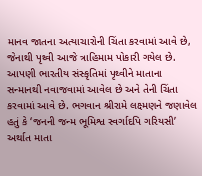માનવ જાતના અત્યાચારોની ચિંતા કરવામાં આવે છે, જેનાથી પૃથ્વી આજે ત્રાહિમામ પોકારી ગયેલ છે. આપણી ભારતીય સંસ્કૃતિમાં પૃથ્વીને માતાના સન્માનથી નવાજવામાં આવેલ છે અને તેની ચિંતા કરવામાં આવે છે. ભગવાન શ્રીરામે લક્ષ્મણને જણાવેલ હતું કે ‘જનની જન્મ ભૂમિશ્વ સ્વર્ગાદપિ ગરિયસી’ અર્થાત માતા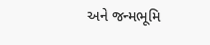અને જન્મભૂમિ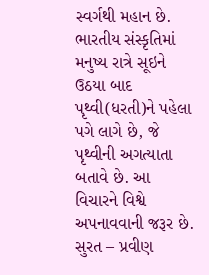સ્વર્ગથી મહાન છે. ભારતીય સંસ્કૃતિમાં મનુષ્ય રાત્રે સૂઇને ઉઠયા બાદ પૃથ્વી(ધરતી)ને પહેલા પગે લાગે છે, જે પૃથ્વીની અગત્યાતા બતાવે છે. આ વિચારને વિશ્વે અપનાવવાની જરૂર છે.
સુરત – પ્રવીણ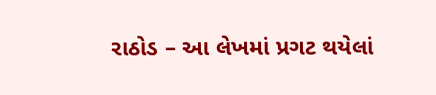રાઠોડ – આ લેખમાં પ્રગટ થયેલાં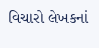વિચારો લેખકનાં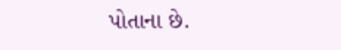પોતાના છે.